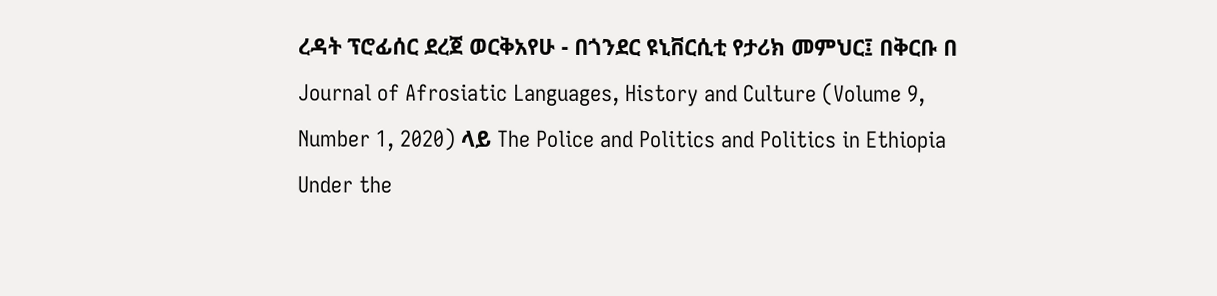ረዳት ፕሮፊሰር ደረጀ ወርቅአየሁ - በጎንደር ዩኒቨርሲቲ የታሪክ መምህር፤ በቅርቡ በ Journal of Afrosiatic Languages, History and Culture (Volume 9, Number 1, 2020) ላይ The Police and Politics and Politics in Ethiopia Under the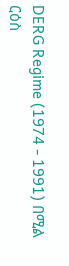DERG Regime (1974 - 1991) በሚል ርዕስ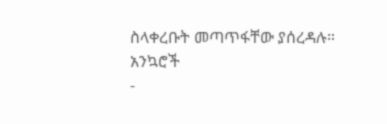ስላቀረቡት መጣጥፋቸው ያሰረዳሉ።
አንኳሮች
-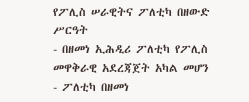የፖሊስ ሠራዊትና ፖለቲካ በዘውድ ሥርዓት
- በዘመነ ኢሕዲሪ ፖለቲካ የፖሊስ መዋቅራዊ አደረጃጀት አካል መሆን
- ፖለቲካ በዘመነ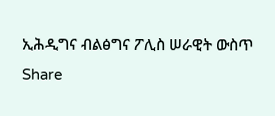ኢሕዲግና ብልፅግና ፖሊስ ሠራዊት ውስጥ
Share